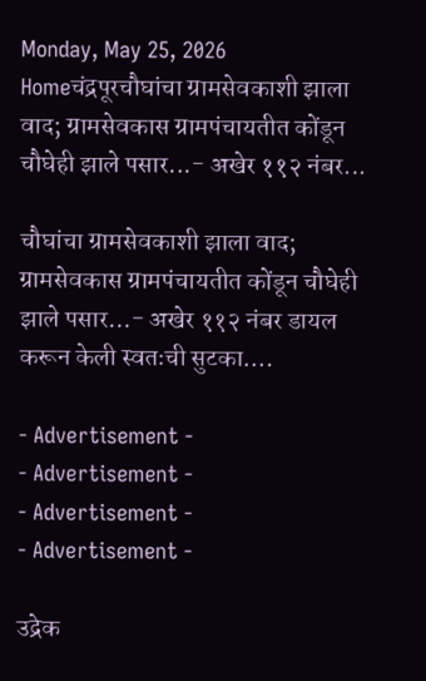Monday, May 25, 2026
Homeचंद्रपूरचौघांचा ग्रामसेवकाशी झाला वाद; ग्रामसेवकास ग्रामपंचायतीत कोंडून चौघेही झाले पसार...- अखेर ११२ नंबर...

चौघांचा ग्रामसेवकाशी झाला वाद; ग्रामसेवकास ग्रामपंचायतीत कोंडून चौघेही झाले पसार…- अखेर ११२ नंबर डायल करून केली स्वतःची सुटका….

- Advertisement -
- Advertisement -
- Advertisement -
- Advertisement -

उद्रेक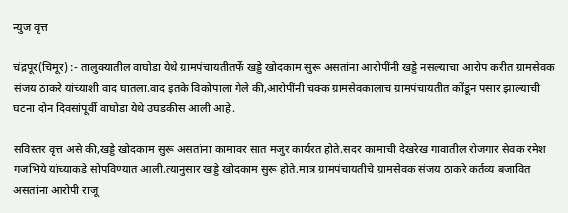न्युज वृत्त

चंद्रपूर(चिमूर) :- तालुक्यातील वाघोडा येथे ग्रामपंचायतीतर्फे खड्डे खोदकाम सुरू असतांना आरोपींनी खड्डे नसल्याचा आरोप करीत ग्रामसेवक संजय ठाकरे यांच्याशी वाद घातला.वाद इतके विकोपाला गेले की,आरोपींनी चक्क ग्रामसेवकालाच ग्रामपंचायतीत कोंडून पसार झाल्याची घटना दोन दिवसांपूर्वी वाघोडा येथे उघडकीस आली आहे.

सविस्तर वृत्त असे की,खड्डे खोदकाम सुरू असतांना कामावर सात मजुर कार्यरत होते.सदर कामाची देखरेख गावातील रोजगार सेवक रमेश गजभिये यांच्याकडे सोपविण्यात आली.त्यानुसार खड्डे खोदकाम सुरू होते.मात्र ग्रामपंचायतीचे ग्रामसेवक संजय ठाकरे कर्तव्य बजावित असतांना आरोपी राजू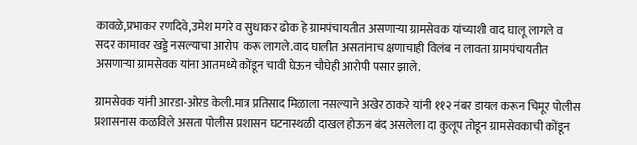कावळे,प्रभाकर रणदिवे,उमेश मगरे व सुधाकर ढोक हे ग्रामपंचायतीत असणाऱ्या ग्रामसेवक यांच्याशी वाद घालू लागले व सदर कामावर खड्डे नसल्याचा आरोप  करू लागले.वाद घालीत असतांनाच क्षणाचाही विलंब न लावता ग्रामपंचायतीत असणाऱ्या ग्रामसेवक यांना आतमध्ये कोंडून चावी घेऊन चौघेही आरोपी पसार झाले.

ग्रामसेवक यांनी आरडा-ओरड केली.मात्र प्रतिसाद मिळाला नसल्याने अखेर ठाकरे यांनी ११२ नंबर डायल करून चिमूर पोलीस प्रशासनास कळविले असता पोलीस प्रशासन घटनास्थळी दाखल होऊन बंद असलेला दा कुलूप तोडून ग्रामसेवकाची कोंडून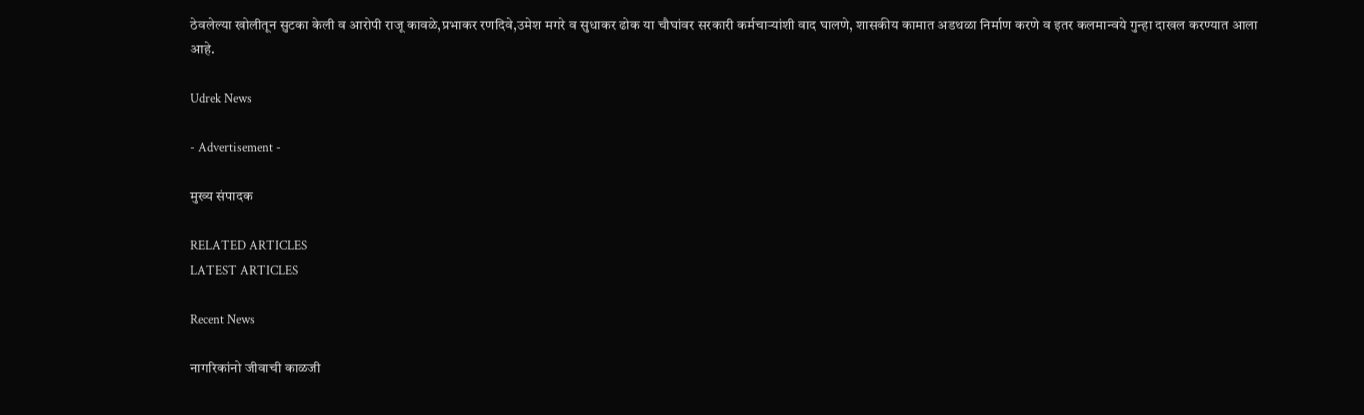ठेवलेल्या खोलीतून सुटका केली व आरोपी राजू कावळे,प्रभाकर रणदिवे,उमेश मगरे व सुधाकर ढोक या चौघांवर सरकारी कर्मचाऱ्यांशी वाद घालणे, शासकीय कामात अडथळा निर्माण करणे व इतर कलमान्वये गुन्हा दाखल करण्यात आला आहे.

Udrek News

- Advertisement -

मुख्य संपादक

RELATED ARTICLES
LATEST ARTICLES

Recent News

नागरिकांनो जीवाची काळजी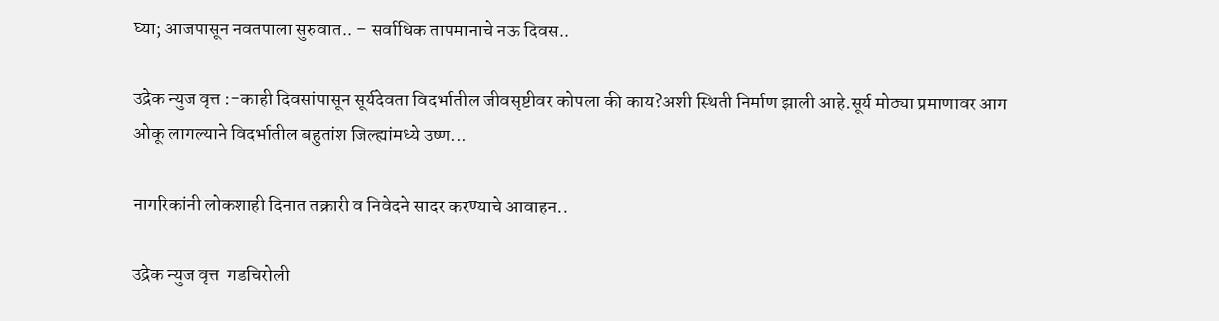घ्या; आजपासून नवतपाला सुरुवात.. – सर्वाधिक तापमानाचे नऊ दिवस..

उद्रेक न्युज वृत्त :-काही दिवसांपासून सूर्यदेवता विदर्भातील जीवसृष्टीवर कोपला की काय?अशी स्थिती निर्माण झाली आहे.सूर्य मोठ्या प्रमाणावर आग ओकू लागल्याने विदर्भातील बहुतांश जिल्ह्यांमध्ये उष्ण...

नागरिकांनी लोकशाही दिनात तक्रारी व निवेदने सादर करण्याचे आवाहन..

उद्रेक न्युज वृत्त  गडचिरोली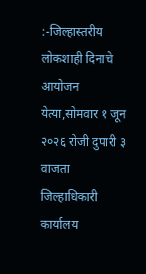:-जिल्हास्तरीय लोकशाही दिनाचे आयोजन  येत्या,सोमवार १ जून २०२६ रोजी दुपारी ३ वाजता जिल्हाधिकारी कार्यालय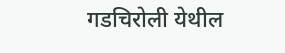गडचिरोली येथील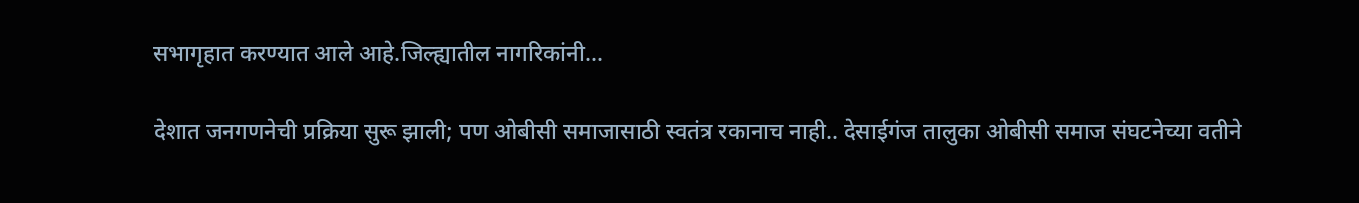सभागृहात करण्यात आले आहे.जिल्ह्यातील नागरिकांनी...

देशात जनगणनेची प्रक्रिया सुरू झाली; पण ओबीसी समाजासाठी स्वतंत्र रकानाच नाही.. देसाईगंज तालुका ओबीसी समाज संघटनेच्या वतीने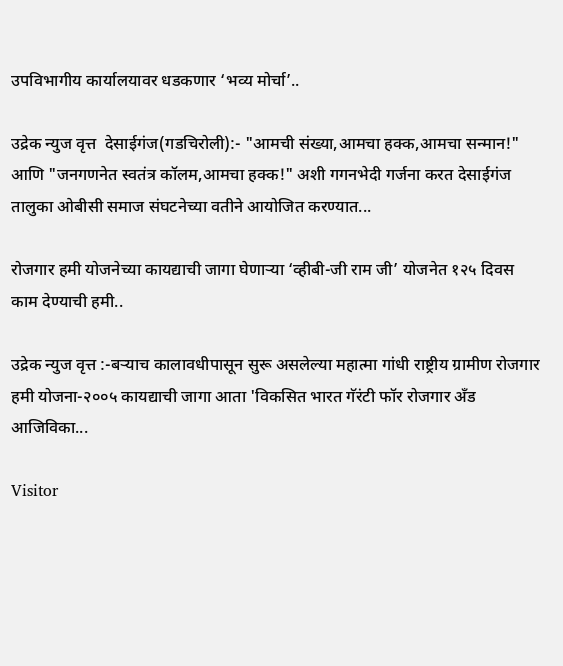उपविभागीय कार्यालयावर धडकणार ‘भव्य मोर्चा’..

उद्रेक न्युज वृत्त  देसाईगंज(गडचिरोली):- "आमची संख्या,आमचा हक्क,आमचा सन्मान!" आणि "जनगणनेत स्वतंत्र कॉलम,आमचा हक्क!" अशी गगनभेदी गर्जना करत देसाईगंज तालुका ओबीसी समाज संघटनेच्या वतीने आयोजित करण्यात...

रोजगार हमी योजनेच्या कायद्याची जागा घेणाऱ्या ‘व्हीबी-जी राम जी’ योजनेत १२५ दिवस काम देण्याची हमी..

उद्रेक न्युज वृत्त :-बऱ्याच कालावधीपासून सुरू असलेल्या महात्मा गांधी राष्ट्रीय ग्रामीण रोजगार हमी योजना-२००५ कायद्याची जागा आता 'विकसित भारत गॅरंटी फॉर रोजगार अँड आजिविका...

Visitor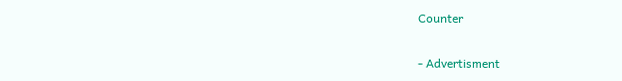Counter

- Advertisment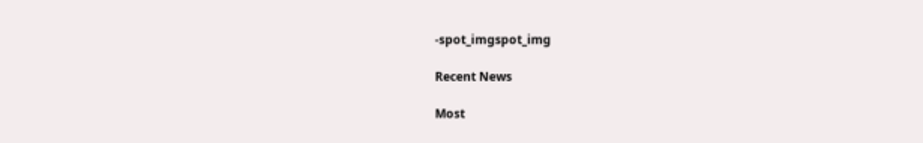-spot_imgspot_img

Recent News

Most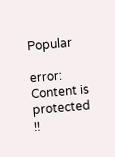Popular

error: Content is protected !!